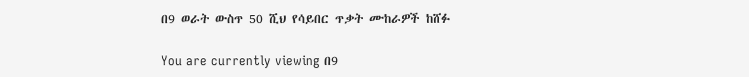በ9 ወራት ውስጥ 50 ሺህ የሳይበር ጥቃት ሙከራዎች ከሸፉ

You are currently viewing በ9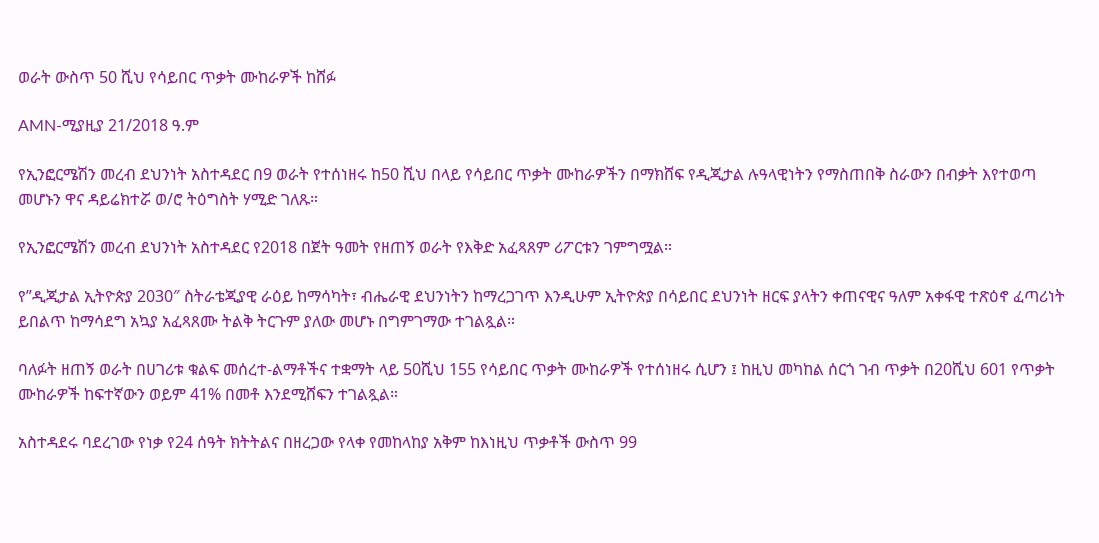ወራት ውስጥ 50 ሺህ የሳይበር ጥቃት ሙከራዎች ከሸፉ

AMN-ሚያዚያ 21/2018 ዓ.ም

የኢንፎርሜሽን መረብ ደህንነት አስተዳደር በ9 ወራት የተሰነዘሩ ከ50 ሺህ በላይ የሳይበር ጥቃት ሙከራዎችን በማክሸፍ የዲጂታል ሉዓላዊነትን የማስጠበቅ ስራውን በብቃት እየተወጣ መሆኑን ዋና ዳይሬክተሯ ወ/ሮ ትዕግስት ሃሚድ ገለጹ።

የኢንፎርሜሽን መረብ ደህንነት አስተዳደር የ2018 በጀት ዓመት የዘጠኝ ወራት የእቅድ አፈጻጸም ሪፖርቱን ገምግሟል።

የ”ዲጂታል ኢትዮጵያ 2030″ ስትራቴጂያዊ ራዕይ ከማሳካት፣ ብሔራዊ ደህንነትን ከማረጋገጥ እንዲሁም ኢትዮጵያ በሳይበር ደህንነት ዘርፍ ያላትን ቀጠናዊና ዓለም አቀፋዊ ተጽዕኖ ፈጣሪነት ይበልጥ ከማሳደግ አኳያ አፈጻጸሙ ትልቅ ትርጉም ያለው መሆኑ በግምገማው ተገልጿል።

ባለፉት ዘጠኝ ወራት በሀገሪቱ ቁልፍ መሰረተ-ልማቶችና ተቋማት ላይ 50ሺህ 155 የሳይበር ጥቃት ሙከራዎች የተሰነዘሩ ሲሆን ፤ ከዚህ መካከል ሰርጎ ገብ ጥቃት በ20ሺህ 601 የጥቃት ሙከራዎች ከፍተኛውን ወይም 41% በመቶ እንደሚሸፍን ተገልጿል።

አስተዳደሩ ባደረገው የነቃ የ24 ሰዓት ክትትልና በዘረጋው የላቀ የመከላከያ አቅም ከእነዚህ ጥቃቶች ውስጥ 99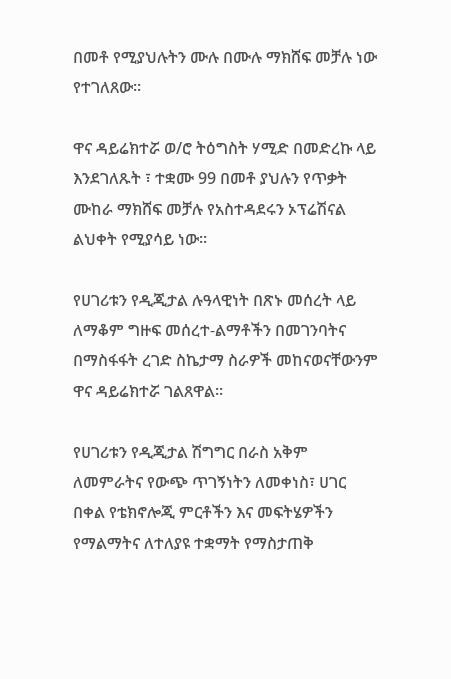በመቶ የሚያህሉትን ሙሉ በሙሉ ማክሸፍ መቻሉ ነው የተገለጸው።

ዋና ዳይሬክተሯ ወ/ሮ ትዕግስት ሃሚድ በመድረኩ ላይ እንደገለጹት ፣ ተቋሙ 99 በመቶ ያህሉን የጥቃት ሙከራ ማክሸፍ መቻሉ የአስተዳደሩን ኦፕሬሽናል ልህቀት የሚያሳይ ነው።

የሀገሪቱን የዲጂታል ሉዓላዊነት በጽኑ መሰረት ላይ ለማቆም ግዙፍ መሰረተ-ልማቶችን በመገንባትና በማስፋፋት ረገድ ስኬታማ ስራዎች መከናወናቸውንም ዋና ዳይሬክተሯ ገልጸዋል።

የሀገሪቱን የዲጂታል ሽግግር በራስ አቅም ለመምራትና የውጭ ጥገኝነትን ለመቀነስ፣ ሀገር በቀል የቴክኖሎጂ ምርቶችን እና መፍትሄዎችን የማልማትና ለተለያዩ ተቋማት የማስታጠቅ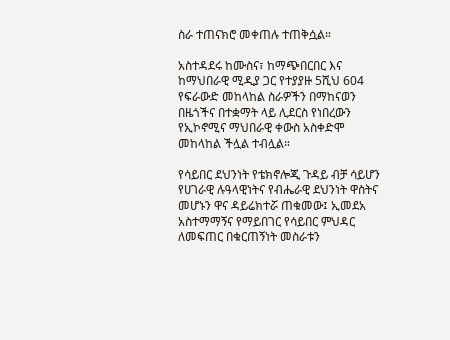ስራ ተጠናክሮ መቀጠሉ ተጠቅሷል።

አስተዳደሩ ከሙስና፣ ከማጭበርበር እና ከማህበራዊ ሚዲያ ጋር የተያያዙ 5ሺህ 604 የፍራውድ መከላከል ስራዎችን በማከናወን በዜጎችና በተቋማት ላይ ሊደርስ የነበረውን የኢኮኖሚና ማህበራዊ ቀውስ አስቀድሞ መከላከል ችሏል ተብሏል።

የሳይበር ደህንነት የቴክኖሎጂ ጉዳይ ብቻ ሳይሆን የሀገራዊ ሉዓላዊነትና የብሔራዊ ደህንነት ዋስትና መሆኑን ዋና ዳይሬክተሯ ጠቁመው፤ ኢመደአ አስተማማኝና የማይበገር የሳይበር ምህዳር ለመፍጠር በቁርጠኝነት መስራቱን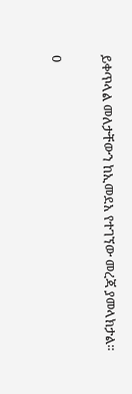ይቀጥላል መለታቸውን ከኢመደአ የተገኘው መረጃ ያመላክታል።

0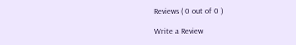Reviews ( 0 out of 0 )

Write a Review